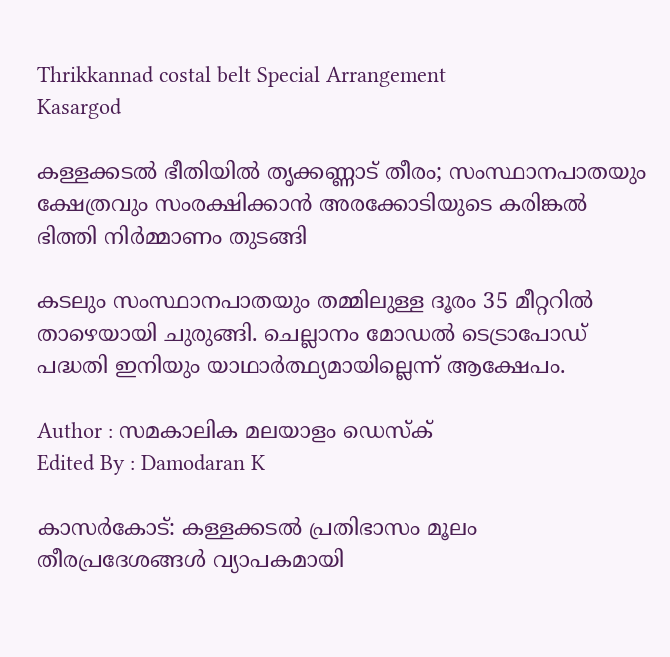Thrikkannad costal belt Special Arrangement
Kasargod

കള്ളക്കടൽ ഭീതിയിൽ തൃക്കണ്ണാട് തീരം; സംസ്ഥാനപാതയും ക്ഷേത്രവും സംരക്ഷിക്കാൻ അരക്കോടിയുടെ കരിങ്കൽ ഭിത്തി നിർമ്മാണം തുടങ്ങി

കടലും സംസ്ഥാനപാതയും തമ്മിലുള്ള ദൂരം 35 മീറ്ററിൽ താഴെയായി ചുരുങ്ങി. ചെല്ലാനം മോഡൽ ടെട്രാപോഡ് പദ്ധതി ഇനിയും യാഥാർത്ഥ്യമായില്ലെന്ന് ആക്ഷേപം.

Author : സമകാലിക മലയാളം ഡെസ്ക്
Edited By : Damodaran K

കാസർകോട്: കള്ളക്കടൽ പ്രതിഭാസം മൂലം തീരപ്രദേശങ്ങൾ വ്യാപകമായി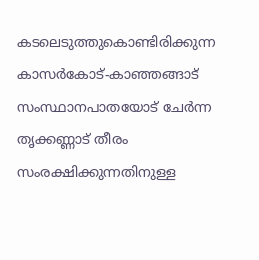കടലെടുത്തുകൊണ്ടിരിക്കുന്ന കാസർകോട്-കാഞ്ഞങ്ങാട് സംസ്ഥാനപാതയോട് ചേർന്ന തൃക്കണ്ണാട് തീരം സംരക്ഷിക്കുന്നതിനുള്ള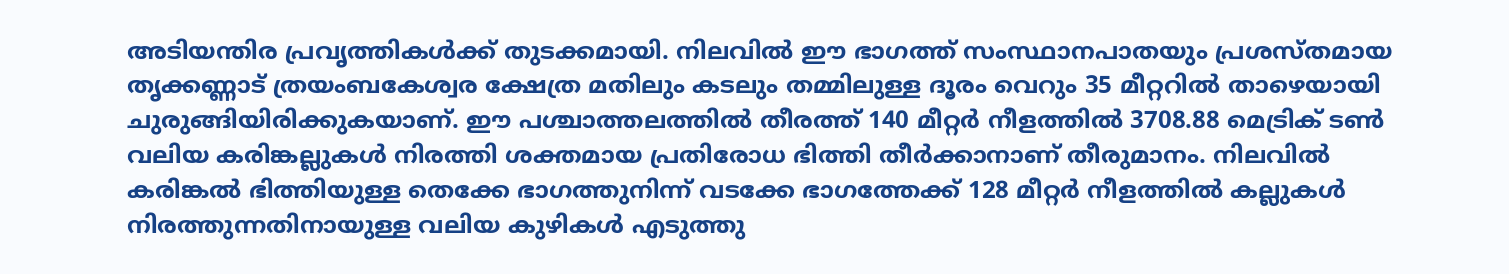അടിയന്തിര പ്രവൃത്തികൾക്ക് തുടക്കമായി. നിലവിൽ ഈ ഭാഗത്ത് സംസ്ഥാനപാതയും പ്രശസ്തമായ തൃക്കണ്ണാട് ത്രയംബകേശ്വര ക്ഷേത്ര മതിലും കടലും തമ്മിലുള്ള ദൂരം വെറും 35 മീറ്ററിൽ താഴെയായി ചുരുങ്ങിയിരിക്കുകയാണ്. ഈ പശ്ചാത്തലത്തിൽ തീരത്ത് 140 മീറ്റർ നീളത്തിൽ 3708.88 മെട്രിക് ടൺ വലിയ കരിങ്കല്ലുകൾ നിരത്തി ശക്തമായ പ്രതിരോധ ഭിത്തി തീർക്കാനാണ് തീരുമാനം. നിലവിൽ കരിങ്കൽ ഭിത്തിയുള്ള തെക്കേ ഭാഗത്തുനിന്ന്‌ വടക്കേ ഭാഗത്തേക്ക് 128 മീറ്റർ നീളത്തിൽ കല്ലുകൾ നിരത്തുന്നതിനായുള്ള വലിയ കുഴികൾ എടുത്തു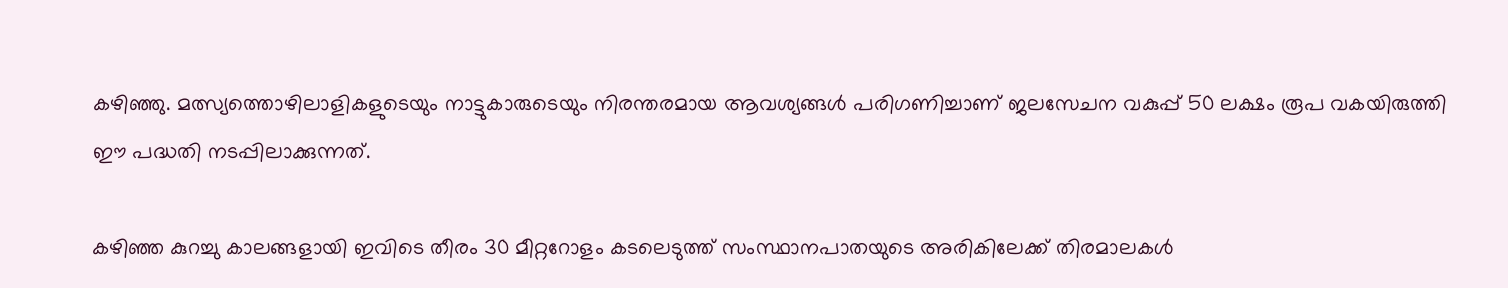കഴിഞ്ഞു. മത്സ്യത്തൊഴിലാളികളുടെയും നാട്ടുകാരുടെയും നിരന്തരമായ ആവശ്യങ്ങൾ പരിഗണിച്ചാണ് ജലസേചന വകുപ്പ് 50 ലക്ഷം രൂപ വകയിരുത്തി ഈ പദ്ധതി നടപ്പിലാക്കുന്നത്.

കഴിഞ്ഞ കുറച്ചു കാലങ്ങളായി ഇവിടെ തീരം 30 മീറ്ററോളം കടലെടുത്ത് സംസ്ഥാനപാതയുടെ അരികിലേക്ക് തിരമാലകൾ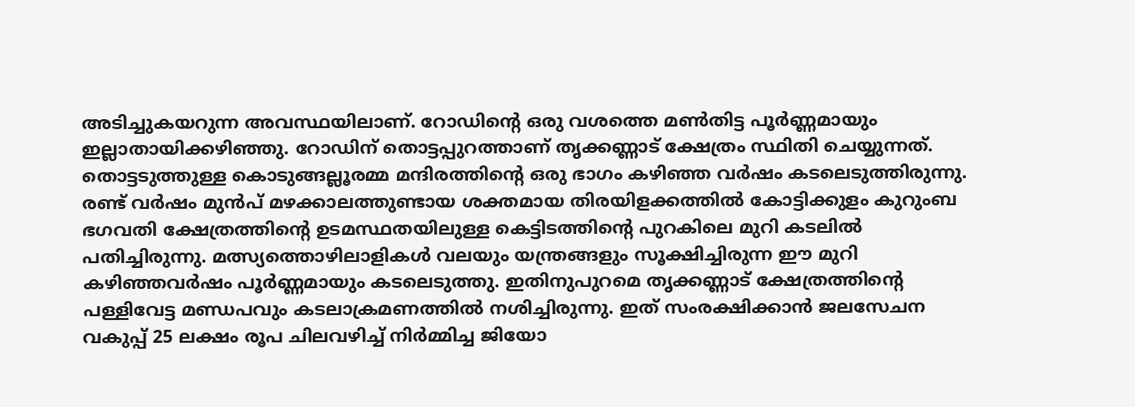അടിച്ചുകയറുന്ന അവസ്ഥയിലാണ്. റോഡിന്റെ ഒരു വശത്തെ മൺതിട്ട പൂർണ്ണമായും ഇല്ലാതായിക്കഴിഞ്ഞു. റോഡിന് തൊട്ടപ്പുറത്താണ് തൃക്കണ്ണാട് ക്ഷേത്രം സ്ഥിതി ചെയ്യുന്നത്. തൊട്ടടുത്തുള്ള കൊടുങ്ങല്ലൂരമ്മ മന്ദിരത്തിന്റെ ഒരു ഭാഗം കഴിഞ്ഞ വർഷം കടലെടുത്തിരുന്നു. രണ്ട് വർഷം മുൻപ് മഴക്കാലത്തുണ്ടായ ശക്തമായ തിരയിളക്കത്തിൽ കോട്ടിക്കുളം കുറുംബ ഭഗവതി ക്ഷേത്രത്തിന്റെ ഉടമസ്ഥതയിലുള്ള കെട്ടിടത്തിന്റെ പുറകിലെ മുറി കടലിൽ പതിച്ചിരുന്നു. മത്സ്യത്തൊഴിലാളികൾ വലയും യന്ത്രങ്ങളും സൂക്ഷിച്ചിരുന്ന ഈ മുറി കഴിഞ്ഞവർഷം പൂർണ്ണമായും കടലെടുത്തു. ഇതിനുപുറമെ തൃക്കണ്ണാട് ക്ഷേത്രത്തിന്റെ പള്ളിവേട്ട മണ്ഡപവും കടലാക്രമണത്തിൽ നശിച്ചിരുന്നു. ഇത് സംരക്ഷിക്കാൻ ജലസേചന വകുപ്പ് 25 ലക്ഷം രൂപ ചിലവഴിച്ച് നിർമ്മിച്ച ജിയോ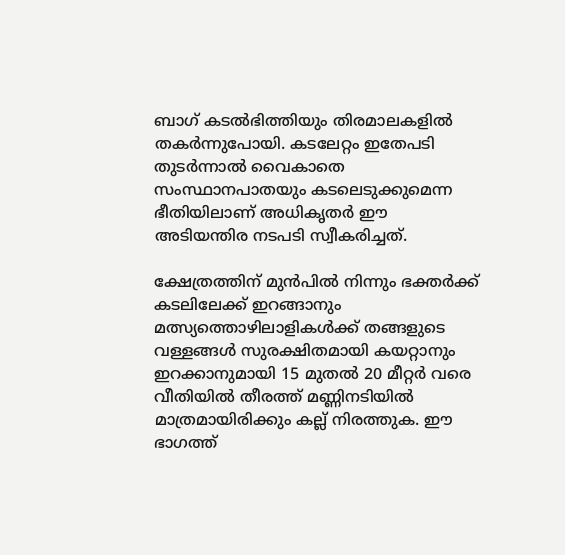ബാഗ് കടൽഭിത്തിയും തിരമാലകളിൽ തകർന്നുപോയി. കടലേറ്റം ഇതേപടി തുടർന്നാൽ വൈകാതെ സംസ്ഥാനപാതയും കടലെടുക്കുമെന്ന ഭീതിയിലാണ് അധികൃതർ ഈ അടിയന്തിര നടപടി സ്വീകരിച്ചത്.

ക്ഷേത്രത്തിന് മുൻപിൽ നിന്നും ഭക്തർക്ക് കടലിലേക്ക് ഇറങ്ങാനും മത്സ്യത്തൊഴിലാളികൾക്ക് തങ്ങളുടെ വള്ളങ്ങൾ സുരക്ഷിതമായി കയറ്റാനും ഇറക്കാനുമായി 15 മുതൽ 20 മീറ്റർ വരെ വീതിയിൽ തീരത്ത് മണ്ണിനടിയിൽ മാത്രമായിരിക്കും കല്ല് നിരത്തുക. ഈ ഭാഗത്ത്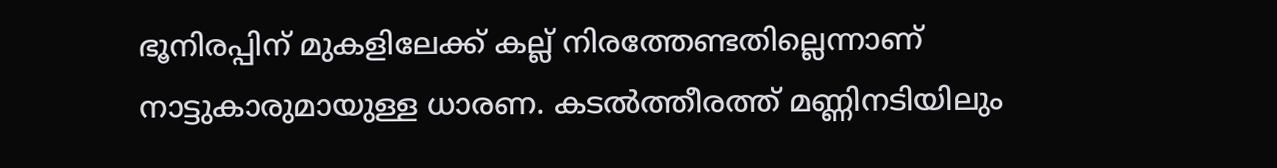ഭൂനിരപ്പിന് മുകളിലേക്ക് കല്ല് നിരത്തേണ്ടതില്ലെന്നാണ് നാട്ടുകാരുമായുള്ള ധാരണ. കടൽത്തീരത്ത് മണ്ണിനടിയിലും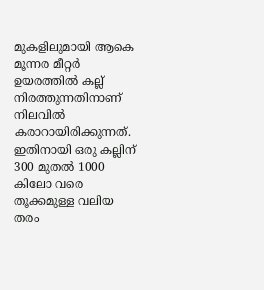മുകളിലുമായി ആകെ മൂന്നര മീറ്റർ ഉയരത്തിൽ കല്ല് നിരത്തുന്നതിനാണ് നിലവിൽ കരാറായിരിക്കുന്നത്. ഇതിനായി ഒരു കല്ലിന് 300 മുതൽ 1000 കിലോ വരെ തൂക്കമുള്ള വലിയ തരം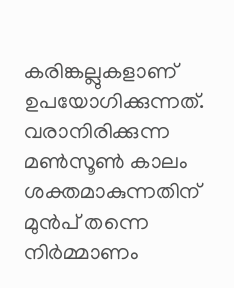കരിങ്കല്ലുകളാണ് ഉപയോഗിക്കുന്നത്. വരാനിരിക്കുന്ന മൺസൂൺ കാലം ശക്തമാകുന്നതിന് മുൻപ് തന്നെ നിർമ്മാണം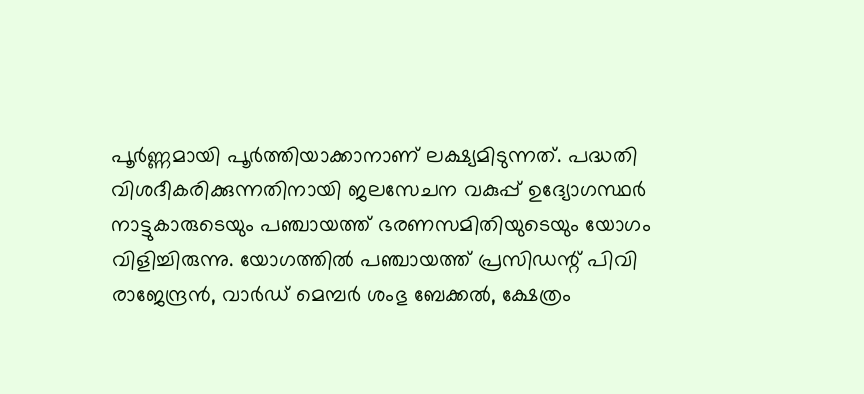പൂർണ്ണമായി പൂർത്തിയാക്കാനാണ് ലക്ഷ്യമിടുന്നത്. പദ്ധതി വിശദീകരിക്കുന്നതിനായി ജലസേചന വകുപ്പ് ഉദ്യോഗസ്ഥർ നാട്ടുകാരുടെയും പഞ്ചായത്ത് ഭരണസമിതിയുടെയും യോഗം വിളിച്ചിരുന്നു. യോഗത്തിൽ പഞ്ചായത്ത് പ്രസിഡന്റ് പിവി രാജേന്ദ്രൻ, വാർഡ് മെമ്പർ ശംഭു ബേക്കൽ, ക്ഷേത്രം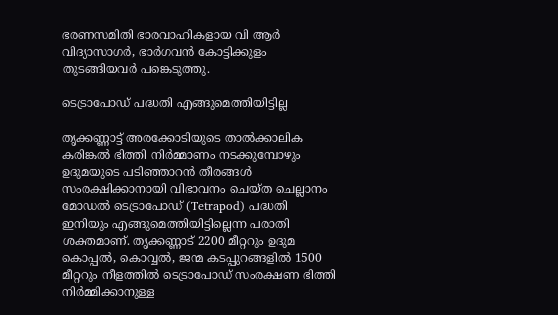ഭരണസമിതി ഭാരവാഹികളായ വി ആർ വിദ്യാസാഗർ, ഭാർഗവൻ കോട്ടിക്കുളം തുടങ്ങിയവർ പങ്കെടുത്തു.

ടെട്രാപോഡ് പദ്ധതി എങ്ങുമെത്തിയിട്ടില്ല

തൃക്കണ്ണാട്ട് അരക്കോടിയുടെ താൽക്കാലിക കരിങ്കൽ ഭിത്തി നിർമ്മാണം നടക്കുമ്പോഴും ഉദുമയുടെ പടിഞ്ഞാറൻ തീരങ്ങൾ സംരക്ഷിക്കാനായി വിഭാവനം ചെയ്ത ചെല്ലാനം മോഡൽ ടെട്രാപോഡ് (Tetrapod) പദ്ധതി ഇനിയും എങ്ങുമെത്തിയിട്ടില്ലെന്ന പരാതി ശക്തമാണ്. തൃക്കണ്ണാട് 2200 മീറ്ററും ഉദുമ കൊപ്പൽ, കൊവ്വൽ, ജന്മ കടപ്പുറങ്ങളിൽ 1500 മീറ്ററും നീളത്തിൽ ടെട്രാപോഡ് സംരക്ഷണ ഭിത്തി നിർമ്മിക്കാനുള്ള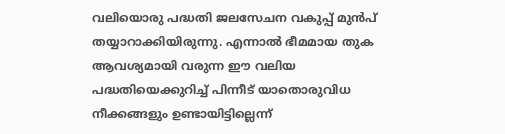വലിയൊരു പദ്ധതി ജലസേചന വകുപ്പ് മുൻപ് തയ്യാറാക്കിയിരുന്നു. എന്നാൽ ഭീമമായ തുക ആവശ്യമായി വരുന്ന ഈ വലിയ പദ്ധതിയെക്കുറിച്ച് പിന്നീട് യാതൊരുവിധ നീക്കങ്ങളും ഉണ്ടായിട്ടില്ലെന്ന്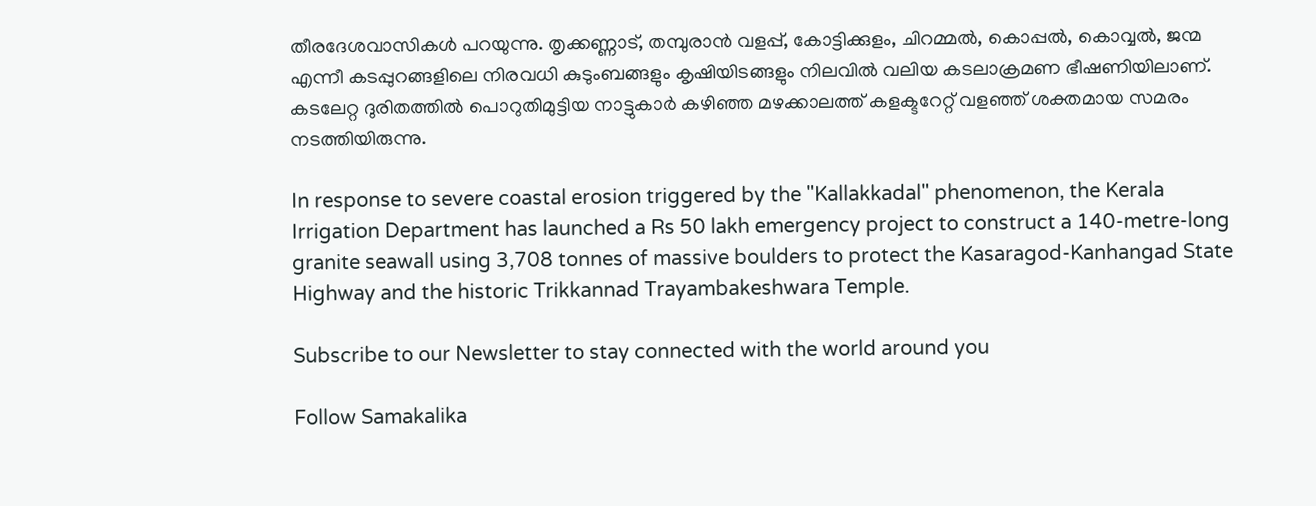തീരദേശവാസികൾ പറയുന്നു. തൃക്കണ്ണാട്, തമ്പുരാൻ വളപ്പ്, കോട്ടിക്കുളം, ചിറമ്മൽ, കൊപ്പൽ, കൊവ്വൽ, ജന്മ എന്നീ കടപ്പുറങ്ങളിലെ നിരവധി കുടുംബങ്ങളും കൃഷിയിടങ്ങളും നിലവിൽ വലിയ കടലാക്രമണ ഭീഷണിയിലാണ്. കടലേറ്റ ദുരിതത്തിൽ പൊറുതിമുട്ടിയ നാട്ടുകാർ കഴിഞ്ഞ മഴക്കാലത്ത് കളക്ടറേറ്റ് വളഞ്ഞ് ശക്തമായ സമരം നടത്തിയിരുന്നു.

In response to severe coastal erosion triggered by the "Kallakkadal" phenomenon, the Kerala Irrigation Department has launched a Rs 50 lakh emergency project to construct a 140-metre-long granite seawall using 3,708 tonnes of massive boulders to protect the Kasaragod-Kanhangad State Highway and the historic Trikkannad Trayambakeshwara Temple.

Subscribe to our Newsletter to stay connected with the world around you

Follow Samakalika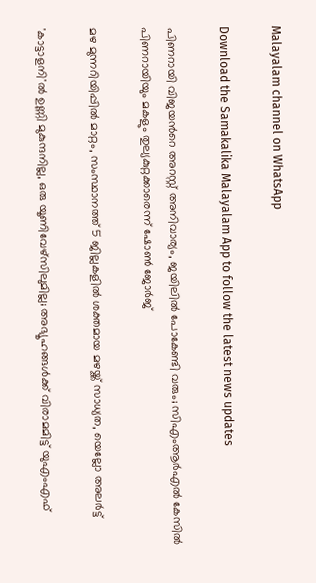Malayalam channel on WhatsApp

Download the Samakalika Malayalam App to follow the latest news updates

പിണറായി വിജയൻറെ അറസ്റ്റ് അനിവാര്യം, ജയിലിൽ പോകേണ്ടി വരും; സിഎംആർഎൽ കേസിൽ പിണറായിയും മകളും തുല്യകുറ്റക്കാരെന്ന് ഷോൺ ജോർജ്

മഴ മുന്നറിയിപ്പില്‍ മാറ്റം, സംസ്ഥാനത്ത് 5 ജില്ലകളില്‍ ശക്തമായ മഴയ്ക്ക് സാധ്യത, യെല്ലോ അലര്‍ട്ട്

'കാട്ടാളനി'ല്‍ ഉണ്ണി മുകുന്ദനില്ല, ഒരു യൂണിവേഴ്‌സിലുമില്ല; അഭ്യൂഹങ്ങള്‍ക്ക് വിരാമമിട്ട് യുഎംഎഫ്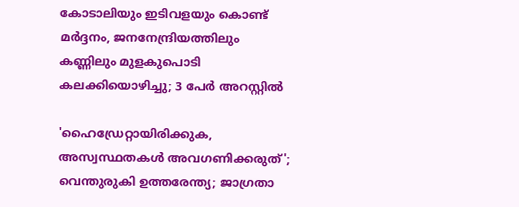കോടാലിയും ഇടിവളയും കൊണ്ട് മർദ്ദനം, ജനനേന്ദ്രിയത്തിലും കണ്ണിലും മുളകുപൊടി കലക്കിയൊഴിച്ചു; 3 പേർ അറസ്റ്റിൽ

'ഹൈഡ്രേറ്റായിരിക്കുക, അസ്വസ്ഥതകള്‍ അവഗണിക്കരുത്'; വെന്തുരുകി ഉത്തരേന്ത്യ; ജാഗ്രതാ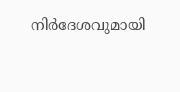നിര്‍ദേശവുമായി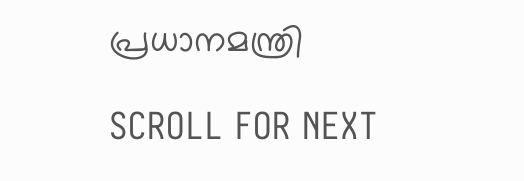പ്രധാനമന്ത്രി

SCROLL FOR NEXT